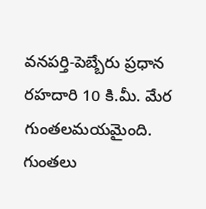వనపర్తి-పెబ్బేరు ప్రధాన రహదారి 10 కి.మీ. మేర గుంతలమయమైంది. గుంతలు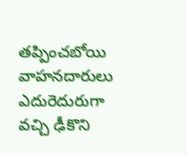తప్పించబోయి వాహనదారులు ఎదురెదురుగా వచ్చి ఢీకొని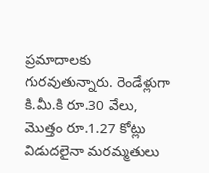ప్రమాదాలకు గురవుతున్నారు. రెండేళ్లుగా కి.మీ.కి రూ.30 వేలు, మొత్తం రూ.1.27 కోట్లు విడుదలైనా మరమ్మతులు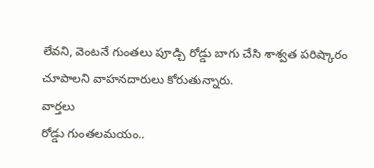లేవని, వెంటనే గుంతలు పూడ్చి రోడ్డు బాగు చేసి శాశ్వత పరిష్కారం చూపాలని వాహనదారులు కోరుతున్నారు.
వార్తలు
రోడ్డు గుంతలమయం..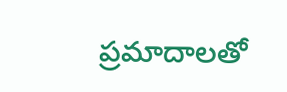ప్రమాదాలతో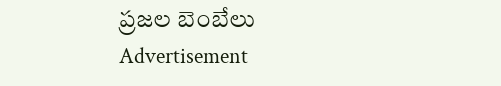ప్రజల బెంబేలు
Advertisement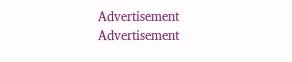Advertisement
Advertisement